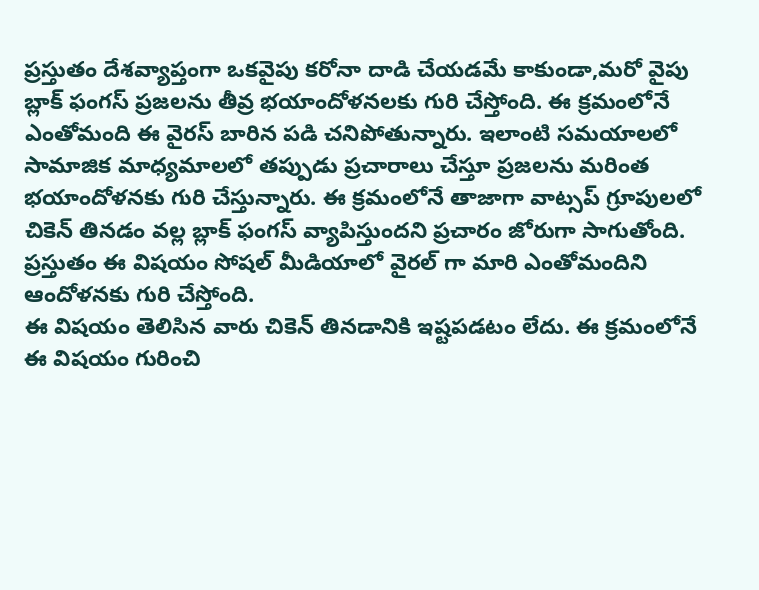ప్రస్తుతం దేశవ్యాప్తంగా ఒకవైపు కరోనా దాడి చేయడమే కాకుండా,మరో వైపు బ్లాక్ ఫంగస్ ప్రజలను తీవ్ర భయాందోళనలకు గురి చేస్తోంది. ఈ క్రమంలోనే ఎంతోమంది ఈ వైరస్ బారిన పడి చనిపోతున్నారు. ఇలాంటి సమయాలలో సామాజిక మాధ్యమాలలో తప్పుడు ప్రచారాలు చేస్తూ ప్రజలను మరింత భయాందోళనకు గురి చేస్తున్నారు. ఈ క్రమంలోనే తాజాగా వాట్సప్ గ్రూపులలో చికెన్ తినడం వల్ల బ్లాక్ ఫంగస్ వ్యాపిస్తుందని ప్రచారం జోరుగా సాగుతోంది. ప్రస్తుతం ఈ విషయం సోషల్ మీడియాలో వైరల్ గా మారి ఎంతోమందిని ఆందోళనకు గురి చేస్తోంది.
ఈ విషయం తెలిసిన వారు చికెన్ తినడానికి ఇష్టపడటం లేదు. ఈ క్రమంలోనే ఈ విషయం గురించి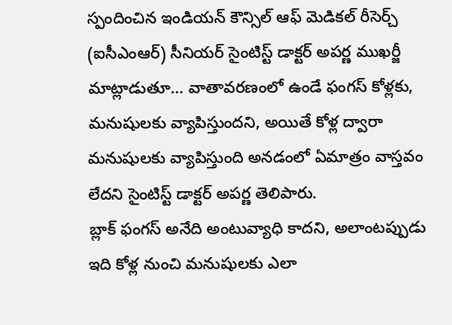స్పందించిన ఇండియన్ కౌన్సిల్ ఆఫ్ మెడికల్ రీసెర్చ్ (ఐసీఎంఆర్) సీనియర్ సైంటిస్ట్ డాక్టర్ అపర్ణ ముఖర్జీ మాట్లాడుతూ… వాతావరణంలో ఉండే ఫంగస్ కోళ్లకు, మనుషులకు వ్యాపిస్తుందని, అయితే కోళ్ల ద్వారా మనుషులకు వ్యాపిస్తుంది అనడంలో ఏమాత్రం వాస్తవం లేదని సైంటిస్ట్ డాక్టర్ అపర్ణ తెలిపారు.
బ్లాక్ ఫంగస్ అనేది అంటువ్యాధి కాదని, అలాంటప్పుడు ఇది కోళ్ల నుంచి మనుషులకు ఎలా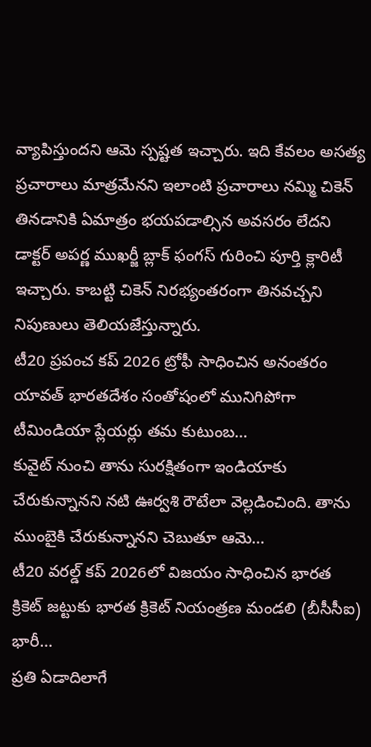వ్యాపిస్తుందని ఆమె స్పష్టత ఇచ్చారు. ఇది కేవలం అసత్య ప్రచారాలు మాత్రమేనని ఇలాంటి ప్రచారాలు నమ్మి చికెన్ తినడానికి ఏమాత్రం భయపడాల్సిన అవసరం లేదని డాక్టర్ అపర్ణ ముఖర్జీ బ్లాక్ ఫంగస్ గురించి పూర్తి క్లారిటీ ఇచ్చారు. కాబట్టి చికెన్ నిరభ్యంతరంగా తినవచ్చని నిపుణులు తెలియజేస్తున్నారు.
టీ20 ప్రపంచ కప్ 2026 ట్రోఫీ సాధించిన అనంతరం యావత్ భారతదేశం సంతోషంలో మునిగిపోగా టీమిండియా ప్లేయర్లు తమ కుటుంబ…
కువైట్ నుంచి తాను సురక్షితంగా ఇండియాకు చేరుకున్నానని నటి ఊర్వశి రౌటేలా వెల్లడించింది. తాను ముంబైకి చేరుకున్నానని చెబుతూ ఆమె…
టీ20 వరల్డ్ కప్ 2026లో విజయం సాధించిన భారత క్రికెట్ జట్టుకు భారత క్రికెట్ నియంత్రణ మండలి (బీసీసీఐ) భారీ…
ప్రతి ఏడాదిలాగే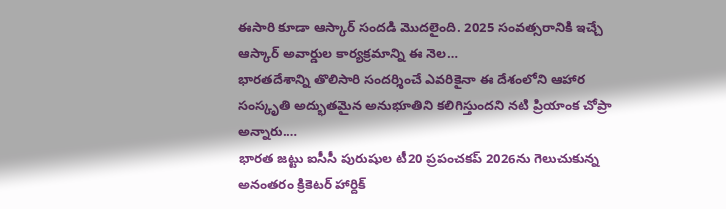ఈసారి కూడా ఆస్కార్ సందడి మొదలైంది. 2025 సంవత్సరానికి ఇచ్చే ఆస్కార్ అవార్డుల కార్యక్రమాన్ని ఈ నెల…
భారతదేశాన్ని తొలిసారి సందర్శించే ఎవరికైనా ఈ దేశంలోని ఆహార సంస్కృతి అద్భుతమైన అనుభూతిని కలిగిస్తుందని నటి ప్రియాంక చోప్రా అన్నారు.…
భారత జట్టు ఐసీసీ పురుషుల టీ20 ప్రపంచకప్ 2026ను గెలుచుకున్న అనంతరం క్రికెటర్ హార్దిక్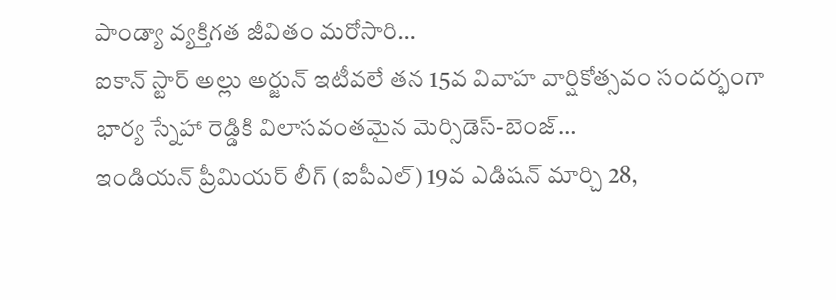పాండ్యా వ్యక్తిగత జీవితం మరోసారి…
ఐకాన్ స్టార్ అల్లు అర్జున్ ఇటీవలే తన 15వ వివాహ వార్షికోత్సవం సందర్భంగా భార్య స్నేహా రెడ్డికి విలాసవంతమైన మెర్సిడెస్-బెంజ్…
ఇండియన్ ప్రీమియర్ లీగ్ (ఐపీఎల్) 19వ ఎడిషన్ మార్చి 28,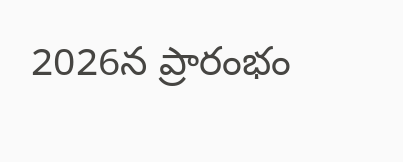2026న ప్రారంభం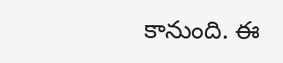కానుంది. ఈ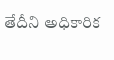తేదీని అధికారిక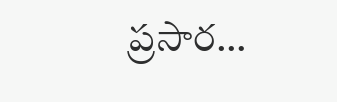ప్రసార…